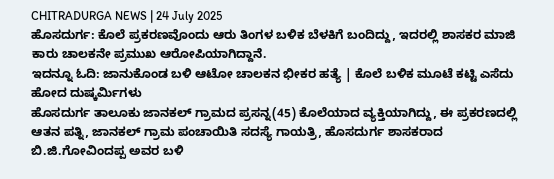CHITRADURGA NEWS | 24 July 2025
ಹೊಸದುರ್ಗ: ಕೊಲೆ ಪ್ರಕರಣವೊಂದು ಆರು ತಿಂಗಳ ಬಳಿಕ ಬೆಳಕಿಗೆ ಬಂದಿದ್ದು, ಇದರಲ್ಲಿ ಶಾಸಕರ ಮಾಜಿ ಕಾರು ಚಾಲಕನೇ ಪ್ರಮುಖ ಆರೋಪಿಯಾಗಿದ್ದಾನೆ.
ಇದನ್ನೂ ಓದಿ: ಜಾನುಕೊಂಡ ಬಳಿ ಆಟೋ ಚಾಲಕನ ಭೀಕರ ಹತ್ಯೆ | ಕೊಲೆ ಬಳಿಕ ಮೂಟೆ ಕಟ್ಟಿ ಎಸೆದು ಹೋದ ದುಷ್ಕರ್ಮಿಗಳು
ಹೊಸದುರ್ಗ ತಾಲೂಕು ಜಾನಕಲ್ ಗ್ರಾಮದ ಪ್ರಸನ್ನ(45) ಕೊಲೆಯಾದ ವ್ಯಕ್ತಿಯಾಗಿದ್ದು, ಈ ಪ್ರಕರಣದಲ್ಲಿ ಆತನ ಪತ್ನಿ, ಜಾನಕಲ್ ಗ್ರಾಮ ಪಂಚಾಯಿತಿ ಸದಸ್ಯೆ ಗಾಯತ್ರಿ, ಹೊಸದುರ್ಗ ಶಾಸಕರಾದ ಬಿ.ಜಿ.ಗೋವಿಂದಪ್ಪ ಅವರ ಬಳಿ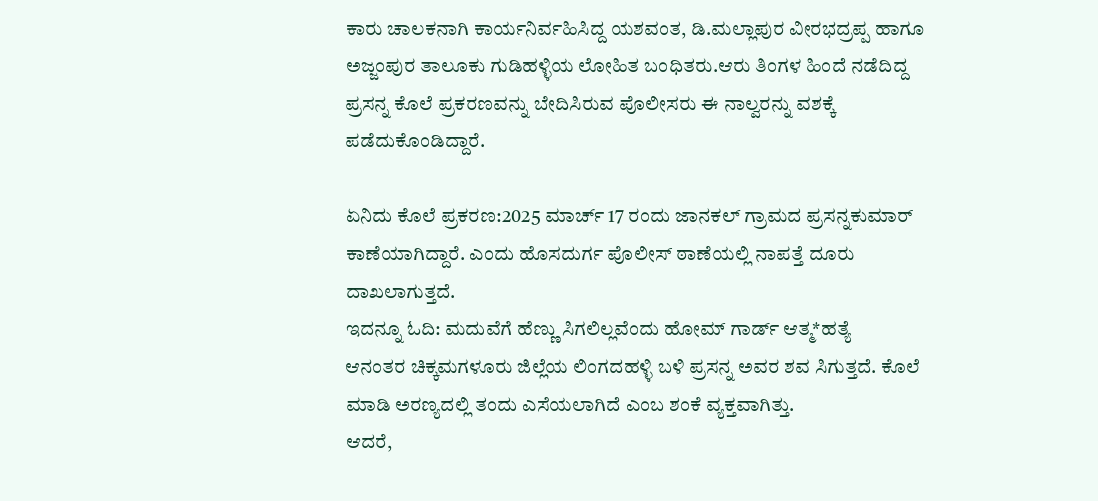ಕಾರು ಚಾಲಕನಾಗಿ ಕಾರ್ಯನಿರ್ವಹಿಸಿದ್ದ ಯಶವಂತ, ಡಿ.ಮಲ್ಲಾಪುರ ವೀರಭದ್ರಪ್ಪ ಹಾಗೂ ಅಜ್ಜಂಪುರ ತಾಲೂಕು ಗುಡಿಹಳ್ಳಿಯ ಲೋಹಿತ ಬಂಧಿತರು.ಆರು ತಿಂಗಳ ಹಿಂದೆ ನಡೆದಿದ್ದ ಪ್ರಸನ್ನ ಕೊಲೆ ಪ್ರಕರಣವನ್ನು ಬೇದಿಸಿರುವ ಪೊಲೀಸರು ಈ ನಾಲ್ವರನ್ನು ವಶಕ್ಕೆ ಪಡೆದುಕೊಂಡಿದ್ದಾರೆ.

ಏನಿದು ಕೊಲೆ ಪ್ರಕರಣ:2025 ಮಾರ್ಚ್ 17 ರಂದು ಜಾನಕಲ್ ಗ್ರಾಮದ ಪ್ರಸನ್ನಕುಮಾರ್ ಕಾಣೆಯಾಗಿದ್ದಾರೆ. ಎಂದು ಹೊಸದುರ್ಗ ಪೊಲೀಸ್ ಠಾಣೆಯಲ್ಲಿ ನಾಪತ್ತೆ ದೂರು ದಾಖಲಾಗುತ್ತದೆ.
ಇದನ್ನೂ ಓದಿ: ಮದುವೆಗೆ ಹೆಣ್ಣು ಸಿಗಲಿಲ್ಲವೆಂದು ಹೋಮ್ ಗಾರ್ಡ್ ಆತ್ಮ*ಹತ್ಯೆ
ಆನಂತರ ಚಿಕ್ಕಮಗಳೂರು ಜಿಲ್ಲೆಯ ಲಿಂಗದಹಳ್ಳಿ ಬಳಿ ಪ್ರಸನ್ನ ಅವರ ಶವ ಸಿಗುತ್ತದೆ. ಕೊಲೆ ಮಾಡಿ ಅರಣ್ಯದಲ್ಲಿ ತಂದು ಎಸೆಯಲಾಗಿದೆ ಎಂಬ ಶಂಕೆ ವ್ಯಕ್ತವಾಗಿತ್ತು.
ಆದರೆ,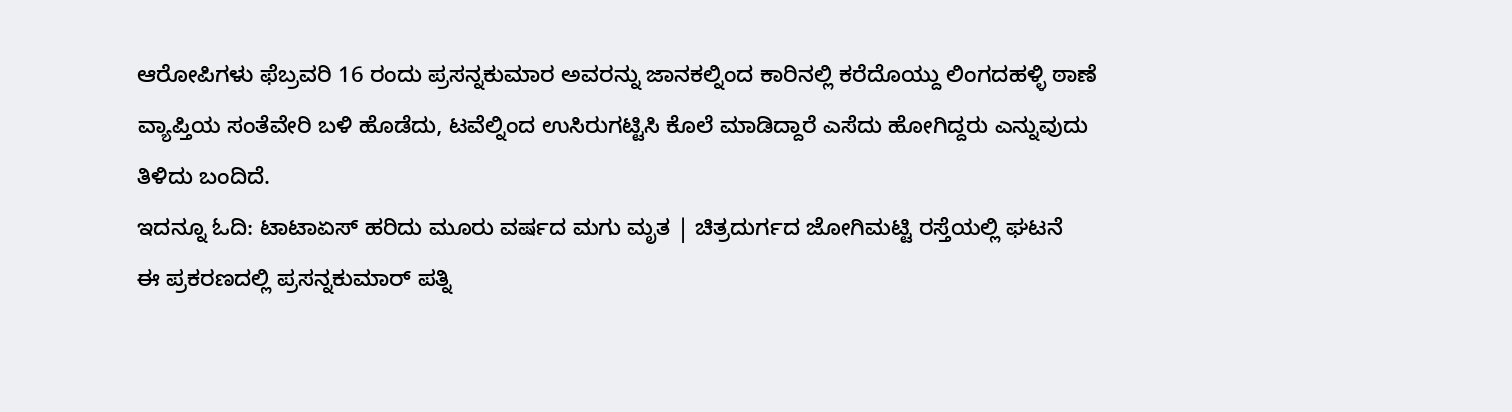ಆರೋಪಿಗಳು ಫೆಬ್ರವರಿ 16 ರಂದು ಪ್ರಸನ್ನಕುಮಾರ ಅವರನ್ನು ಜಾನಕಲ್ನಿಂದ ಕಾರಿನಲ್ಲಿ ಕರೆದೊಯ್ದು ಲಿಂಗದಹಳ್ಳಿ ಠಾಣೆ ವ್ಯಾಪ್ತಿಯ ಸಂತೆವೇರಿ ಬಳಿ ಹೊಡೆದು, ಟವೆಲ್ನಿಂದ ಉಸಿರುಗಟ್ಟಿಸಿ ಕೊಲೆ ಮಾಡಿದ್ದಾರೆ ಎಸೆದು ಹೋಗಿದ್ದರು ಎನ್ನುವುದು ತಿಳಿದು ಬಂದಿದೆ.
ಇದನ್ನೂ ಓದಿ: ಟಾಟಾಏಸ್ ಹರಿದು ಮೂರು ವರ್ಷದ ಮಗು ಮೃತ | ಚಿತ್ರದುರ್ಗದ ಜೋಗಿಮಟ್ಟಿ ರಸ್ತೆಯಲ್ಲಿ ಘಟನೆ
ಈ ಪ್ರಕರಣದಲ್ಲಿ ಪ್ರಸನ್ನಕುಮಾರ್ ಪತ್ನಿ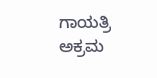ಗಾಯತ್ರಿ ಅಕ್ರಮ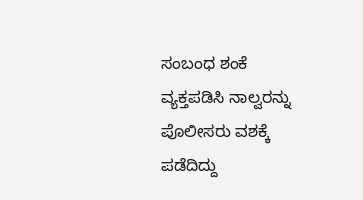ಸಂಬಂಧ ಶಂಕೆ ವ್ಯಕ್ತಪಡಿಸಿ ನಾಲ್ವರನ್ನು ಪೊಲೀಸರು ವಶಕ್ಕೆ ಪಡೆದಿದ್ದು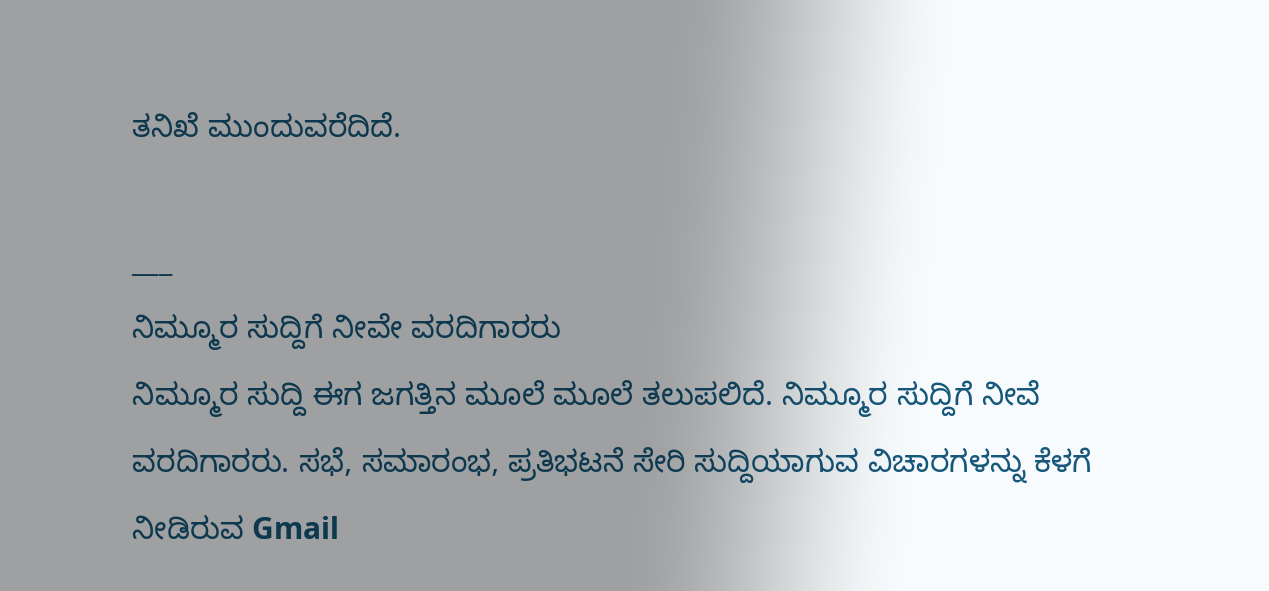ತನಿಖೆ ಮುಂದುವರೆದಿದೆ.

___
ನಿಮ್ಮೂರ ಸುದ್ದಿಗೆ ನೀವೇ ವರದಿಗಾರರು
ನಿಮ್ಮೂರ ಸುದ್ದಿ ಈಗ ಜಗತ್ತಿನ ಮೂಲೆ ಮೂಲೆ ತಲುಪಲಿದೆ. ನಿಮ್ಮೂರ ಸುದ್ದಿಗೆ ನೀವೆ ವರದಿಗಾರರು. ಸಭೆ, ಸಮಾರಂಭ, ಪ್ರತಿಭಟನೆ ಸೇರಿ ಸುದ್ದಿಯಾಗುವ ವಿಚಾರಗಳನ್ನು ಕೆಳಗೆ ನೀಡಿರುವ Gmail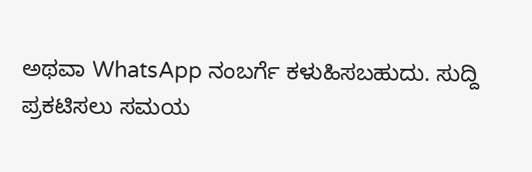ಅಥವಾ WhatsApp ನಂಬರ್ಗೆ ಕಳುಹಿಸಬಹುದು. ಸುದ್ದಿ ಪ್ರಕಟಿಸಲು ಸಮಯ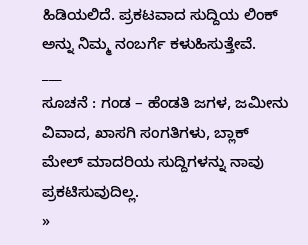ಹಿಡಿಯಲಿದೆ. ಪ್ರಕಟವಾದ ಸುದ್ದಿಯ ಲಿಂಕ್ ಅನ್ನು ನಿಮ್ಮ ನಂಬರ್ಗೆ ಕಳುಹಿಸುತ್ತೇವೆ.
___
ಸೂಚನೆ : ಗಂಡ – ಹೆಂಡತಿ ಜಗಳ, ಜಮೀನು ವಿವಾದ, ಖಾಸಗಿ ಸಂಗತಿಗಳು, ಬ್ಲಾಕ್ ಮೇಲ್ ಮಾದರಿಯ ಸುದ್ದಿಗಳನ್ನು ನಾವು ಪ್ರಕಟಿಸುವುದಿಲ್ಲ.
»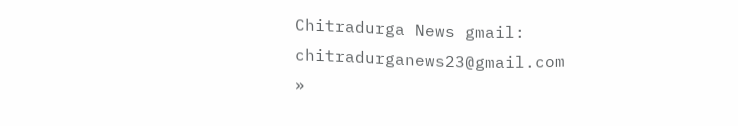Chitradurga News gmail: chitradurganews23@gmail.com
»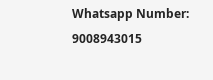Whatsapp Number: 9008943015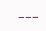___